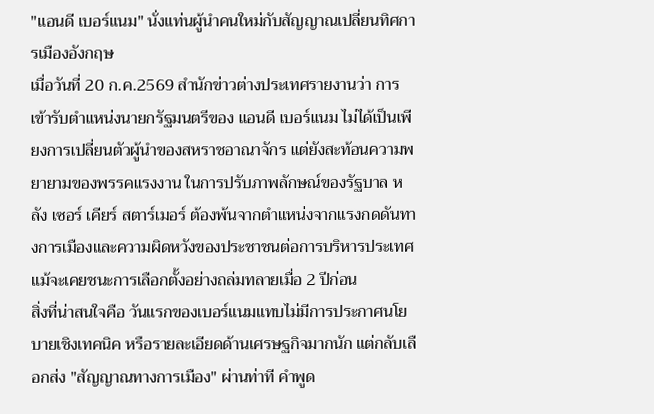"แอนดี เบอร์แนม" นั่งแท่นผู้นำคนใหม่กับสัญญาณเปลี่ยนทิศการเมืองอังกฤษ
เมื่อวันที่ 20 ก.ค.2569 สำนักข่าวต่างประเทศรายงานว่า การเข้ารับตำแหน่งนายกรัฐมนตรีของ แอนดี เบอร์แนม ไม่ได้เป็นเพียงการเปลี่ยนตัวผู้นำของสหราชอาณาจักร แต่ยังสะท้อนความพยายามของพรรคแรงงาน ในการปรับภาพลักษณ์ของรัฐบาล หลัง เซอร์ เคียร์ สตาร์เมอร์ ต้องพ้นจากตำแหน่งจากแรงกดดันทางการเมืองและความผิดหวังของประชาชนต่อการบริหารประเทศ แม้จะเคยชนะการเลือกตั้งอย่างถล่มทลายเมื่อ 2 ปีก่อน
สิ่งที่น่าสนใจคือ วันแรกของเบอร์แนมแทบไม่มีการประกาศนโยบายเชิงเทคนิค หรือรายละเอียดด้านเศรษฐกิจมากนัก แต่กลับเลือกส่ง "สัญญาณทางการเมือง" ผ่านท่าที คำพูด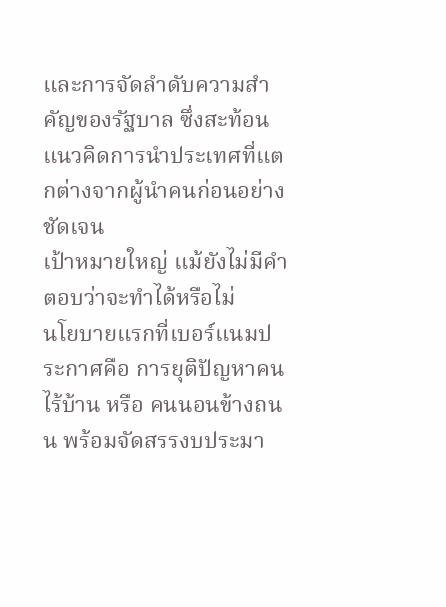และการจัดลำดับความสำคัญของรัฐบาล ซึ่งสะท้อนแนวคิดการนำประเทศที่แตกต่างจากผู้นำคนก่อนอย่างชัดเจน
เป้าหมายใหญ่ แม้ยังไม่มีคำตอบว่าจะทำได้หรือไม่
นโยบายแรกที่เบอร์แนมประกาศคือ การยุติปัญหาคนไร้บ้าน หรือ คนนอนข้างถนน พร้อมจัดสรรงบประมา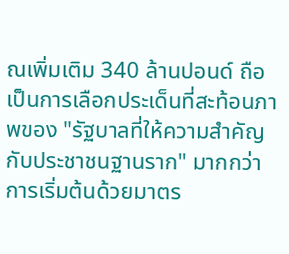ณเพิ่มเติม 340 ล้านปอนด์ ถือเป็นการเลือกประเด็นที่สะท้อนภาพของ "รัฐบาลที่ให้ความสำคัญกับประชาชนฐานราก" มากกว่าการเริ่มต้นด้วยมาตร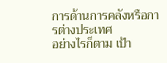การด้านการคลังหรือการต่างประเทศ
อย่างไรก็ตาม เป้า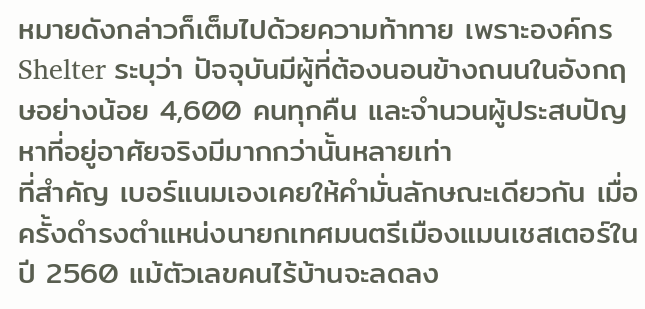หมายดังกล่าวก็เต็มไปด้วยความท้าทาย เพราะองค์กร Shelter ระบุว่า ปัจจุบันมีผู้ที่ต้องนอนข้างถนนในอังกฤษอย่างน้อย 4,600 คนทุกคืน และจำนวนผู้ประสบปัญหาที่อยู่อาศัยจริงมีมากกว่านั้นหลายเท่า
ที่สำคัญ เบอร์แนมเองเคยให้คำมั่นลักษณะเดียวกัน เมื่อครั้งดำรงตำแหน่งนายกเทศมนตรีเมืองแมนเชสเตอร์ในปี 2560 แม้ตัวเลขคนไร้บ้านจะลดลง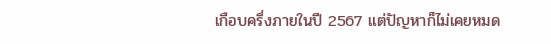เกือบครึ่งภายในปี 2567 แต่ปัญหาก็ไม่เคยหมด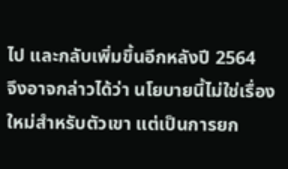ไป และกลับเพิ่มขึ้นอีกหลังปี 2564
จึงอาจกล่าวได้ว่า นโยบายนี้ไม่ใช่เรื่องใหม่สำหรับตัวเขา แต่เป็นการยก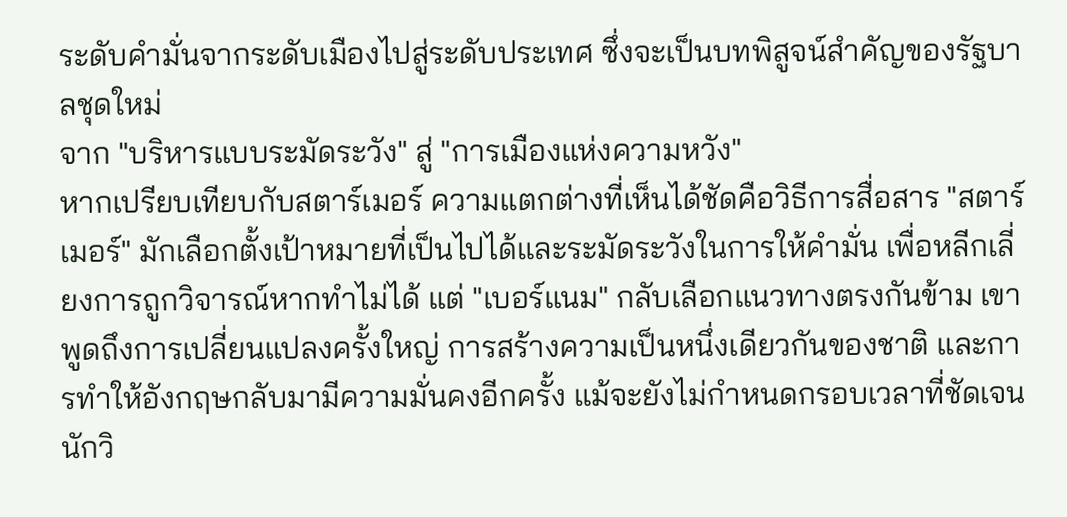ระดับคำมั่นจากระดับเมืองไปสู่ระดับประเทศ ซึ่งจะเป็นบทพิสูจน์สำคัญของรัฐบาลชุดใหม่
จาก "บริหารแบบระมัดระวัง" สู่ "การเมืองแห่งความหวัง"
หากเปรียบเทียบกับสตาร์เมอร์ ความแตกต่างที่เห็นได้ชัดคือวิธีการสื่อสาร "สตาร์เมอร์" มักเลือกตั้งเป้าหมายที่เป็นไปได้และระมัดระวังในการให้คำมั่น เพื่อหลีกเลี่ยงการถูกวิจารณ์หากทำไม่ได้ แต่ "เบอร์แนม" กลับเลือกแนวทางตรงกันข้าม เขาพูดถึงการเปลี่ยนแปลงครั้งใหญ่ การสร้างความเป็นหนึ่งเดียวกันของชาติ และการทำให้อังกฤษกลับมามีความมั่นคงอีกครั้ง แม้จะยังไม่กำหนดกรอบเวลาที่ชัดเจน
นักวิ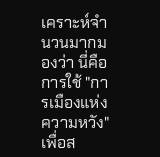เคราะห์จำนวนมากมองว่า นี่คือการใช้ "การเมืองแห่งความหวัง" เพื่อส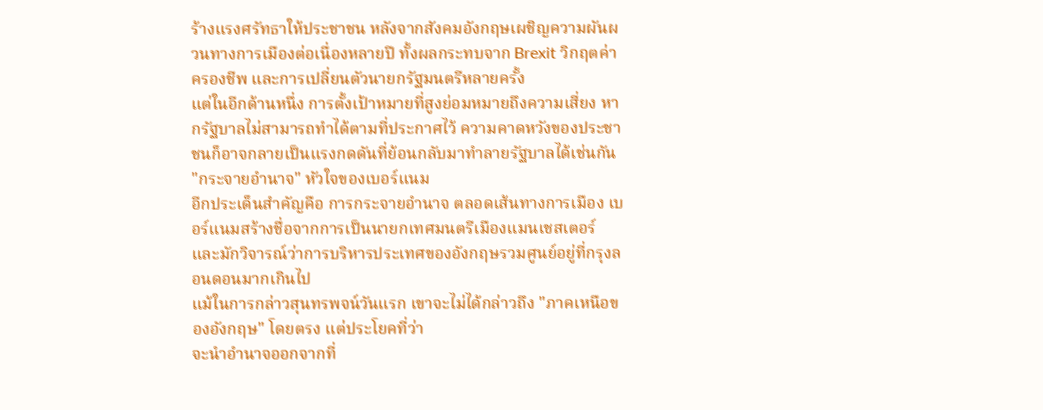ร้างแรงศรัทธาให้ประชาชน หลังจากสังคมอังกฤษเผชิญความผันผวนทางการเมืองต่อเนื่องหลายปี ทั้งผลกระทบจาก Brexit วิกฤตค่าครองชีพ และการเปลี่ยนตัวนายกรัฐมนตรีหลายครั้ง
แต่ในอีกด้านหนึ่ง การตั้งเป้าหมายที่สูงย่อมหมายถึงความเสี่ยง หากรัฐบาลไม่สามารถทำได้ตามที่ประกาศไว้ ความคาดหวังของประชาชนก็อาจกลายเป็นแรงกดดันที่ย้อนกลับมาทำลายรัฐบาลได้เช่นกัน
"กระจายอำนาจ" หัวใจของเบอร์แนม
อีกประเด็นสำคัญคือ การกระจายอำนาจ ตลอดเส้นทางการเมือง เบอร์แนมสร้างชื่อจากการเป็นนายกเทศมนตรีเมืองแมนเชสเตอร์ และมักวิจารณ์ว่าการบริหารประเทศของอังกฤษรวมศูนย์อยู่ที่กรุงลอนดอนมากเกินไป
แม้ในการกล่าวสุนทรพจน์วันแรก เขาจะไม่ได้กล่าวถึง "ภาคเหนือของอังกฤษ" โดยตรง แต่ประโยคที่ว่า
จะนำอำนาจออกจากที่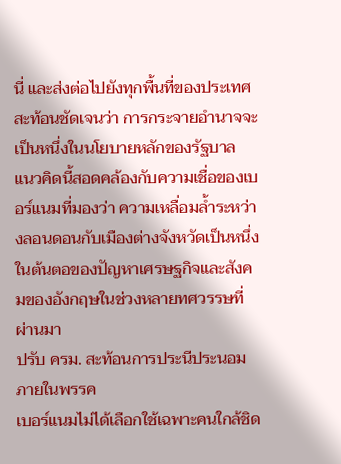นี่ และส่งต่อไปยังทุกพื้นที่ของประเทศ
สะท้อนชัดเจนว่า การกระจายอำนาจจะเป็นหนึ่งในนโยบายหลักของรัฐบาล
แนวคิดนี้สอดคล้องกับความเชื่อของเบอร์แนมที่มองว่า ความเหลื่อมล้ำระหว่างลอนดอนกับเมืองต่างจังหวัดเป็นหนึ่งในต้นตอของปัญหาเศรษฐกิจและสังคมของอังกฤษในช่วงหลายทศวรรษที่ผ่านมา
ปรับ ครม. สะท้อนการประนีประนอมภายในพรรค
เบอร์แนมไม่ได้เลือกใช้เฉพาะคนใกล้ชิด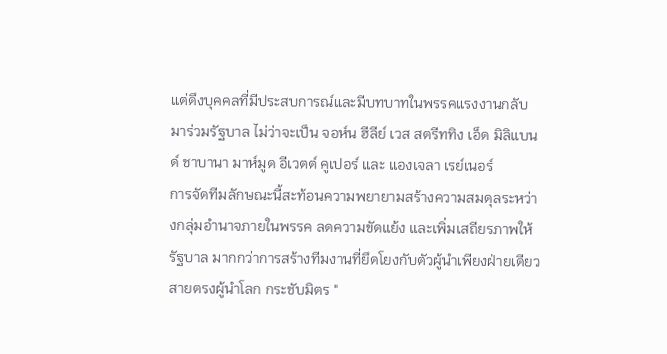แต่ดึงบุคคลที่มีประสบการณ์และมีบทบาทในพรรคแรงงานกลับมาร่วมรัฐบาล ไม่ว่าจะเป็น จอห์น ฮีลีย์ เวส สตรีททิง เอ็ด มิลิแบนด์ ชาบานา มาห์มูด อีเวตต์ คูเปอร์ และ แองเจลา เรย์เนอร์
การจัดทีมลักษณะนี้สะท้อนความพยายามสร้างความสมดุลระหว่างกลุ่มอำนาจภายในพรรค ลดความขัดแย้ง และเพิ่มเสถียรภาพให้รัฐบาล มากกว่าการสร้างทีมงานที่ยึดโยงกับตัวผู้นำเพียงฝ่ายเดียว
สายตรงผู้นำโลก กระชับมิตร "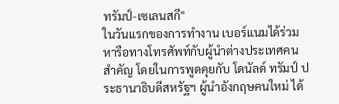ทรัมป์-เซเลนสกี"
ในวันแรกของการทำงาน เบอร์แนมได้ร่วมหารือทางโทรศัพท์กับผู้นำต่างประเทศคนสำคัญ โดยในการพูดคุยกับ โดนัลด์ ทรัมป์ ประธานาธิบดีสหรัฐฯ ผู้นำอังกฤษคนใหม่ ได้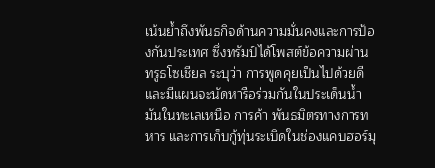เน้นย้ำถึงพันธกิจด้านความมั่นคงและการป้องกันประเทศ ซึ่งทรัมป์ได้โพสต์ข้อความผ่านทรูธโซเชียล ระบุว่า การพูดคุยเป็นไปด้วยดี และมีแผนจะนัดหารือร่วมกันในประเด็นน้ำมันในทะเลเหนือ การค้า พันธมิตรทางการทหาร และการเก็บกู้ทุ่นระเบิดในช่องแคบฮอร์มุ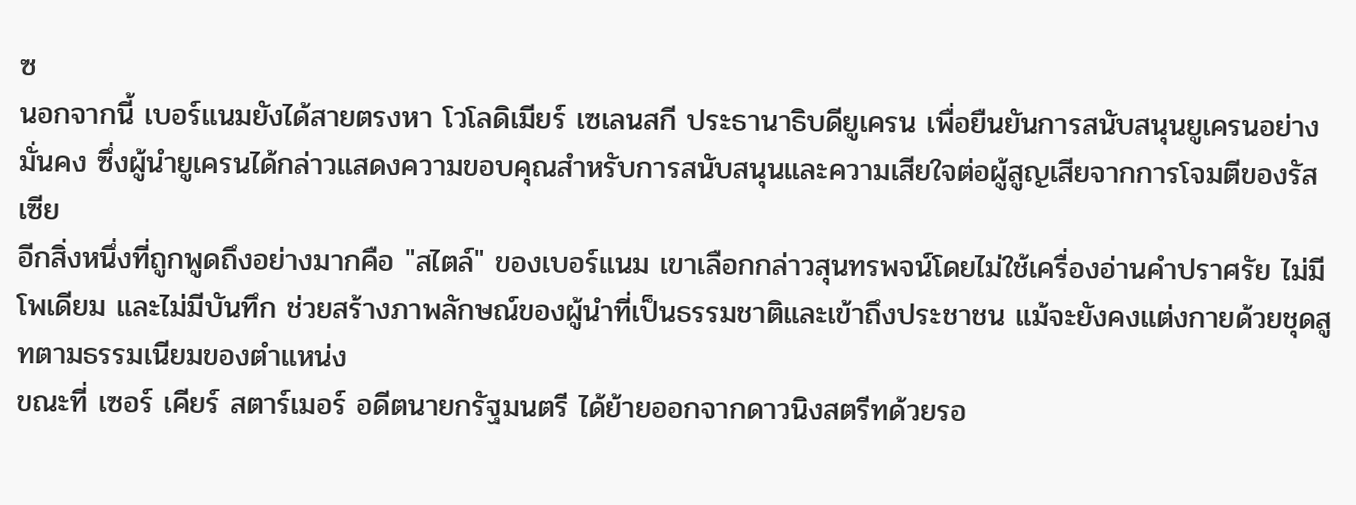ซ
นอกจากนี้ เบอร์แนมยังได้สายตรงหา โวโลดิเมียร์ เซเลนสกี ประธานาธิบดียูเครน เพื่อยืนยันการสนับสนุนยูเครนอย่างมั่นคง ซึ่งผู้นำยูเครนได้กล่าวแสดงความขอบคุณสำหรับการสนับสนุนและความเสียใจต่อผู้สูญเสียจากการโจมตีของรัสเซีย
อีกสิ่งหนึ่งที่ถูกพูดถึงอย่างมากคือ "สไตล์" ของเบอร์แนม เขาเลือกกล่าวสุนทรพจน์โดยไม่ใช้เครื่องอ่านคำปราศรัย ไม่มีโพเดียม และไม่มีบันทึก ช่วยสร้างภาพลักษณ์ของผู้นำที่เป็นธรรมชาติและเข้าถึงประชาชน แม้จะยังคงแต่งกายด้วยชุดสูทตามธรรมเนียมของตำแหน่ง
ขณะที่ เซอร์ เคียร์ สตาร์เมอร์ อดีตนายกรัฐมนตรี ได้ย้ายออกจากดาวนิงสตรีทด้วยรอ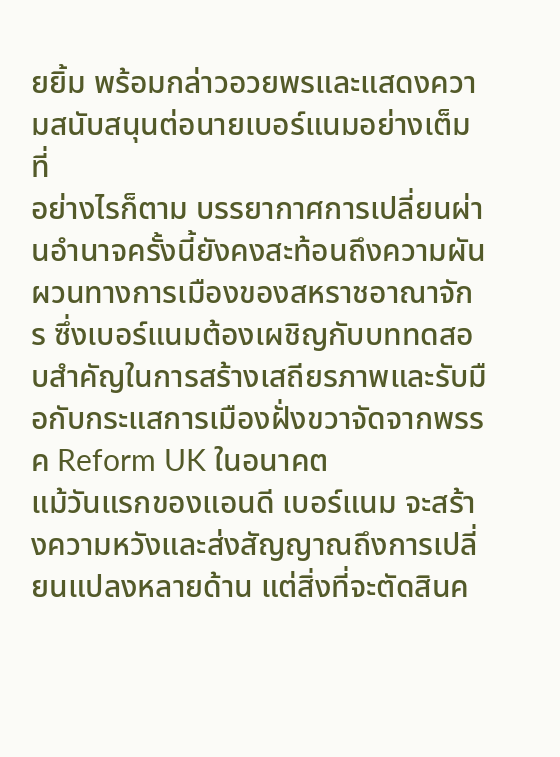ยยิ้ม พร้อมกล่าวอวยพรและแสดงความสนับสนุนต่อนายเบอร์แนมอย่างเต็มที่
อย่างไรก็ตาม บรรยากาศการเปลี่ยนผ่านอำนาจครั้งนี้ยังคงสะท้อนถึงความผันผวนทางการเมืองของสหราชอาณาจักร ซึ่งเบอร์แนมต้องเผชิญกับบททดสอบสำคัญในการสร้างเสถียรภาพและรับมือกับกระแสการเมืองฝั่งขวาจัดจากพรรค Reform UK ในอนาคต
แม้วันแรกของแอนดี เบอร์แนม จะสร้างความหวังและส่งสัญญาณถึงการเปลี่ยนแปลงหลายด้าน แต่สิ่งที่จะตัดสินค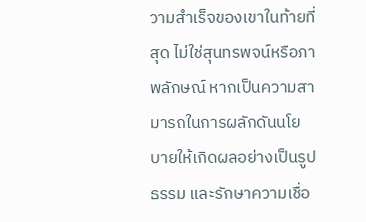วามสำเร็จของเขาในท้ายที่สุด ไม่ใช่สุนทรพจน์หรือภาพลักษณ์ หากเป็นความสามารถในการผลักดันนโยบายให้เกิดผลอย่างเป็นรูปธรรม และรักษาความเชื่อ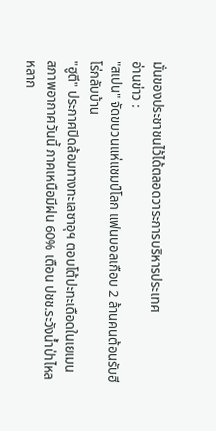มั่นของประชาชนไว้ได้ตลอดวาระการบริหารประเทศ
อ่านข่าว :
"สเปน" จัดขบวนแห่แชมป์โลก แฟนบอลเกือบ 2 ล้านคนต้อนรับฮีโร่กลับบ้าน
"ฮูตี" ประกาศปิดล้อมทางทะเลซาอุฯ ตอบโต้ปะทะเดือดในเยเมน
สภาพอากาศวันนี้ ภาคเหนือมีฝน 60% เตือน ปชช.ระวังน้ำป่าไหลหลาก